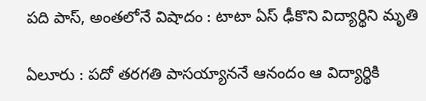పది పాస్, అంతలోనే విషాదం : టాటా ఏస్ ఢీకొని విద్యార్థిని మృతి

ఏలూరు : పదో తరగతి పాసయ్యాననే ఆనందం ఆ విద్యార్థికి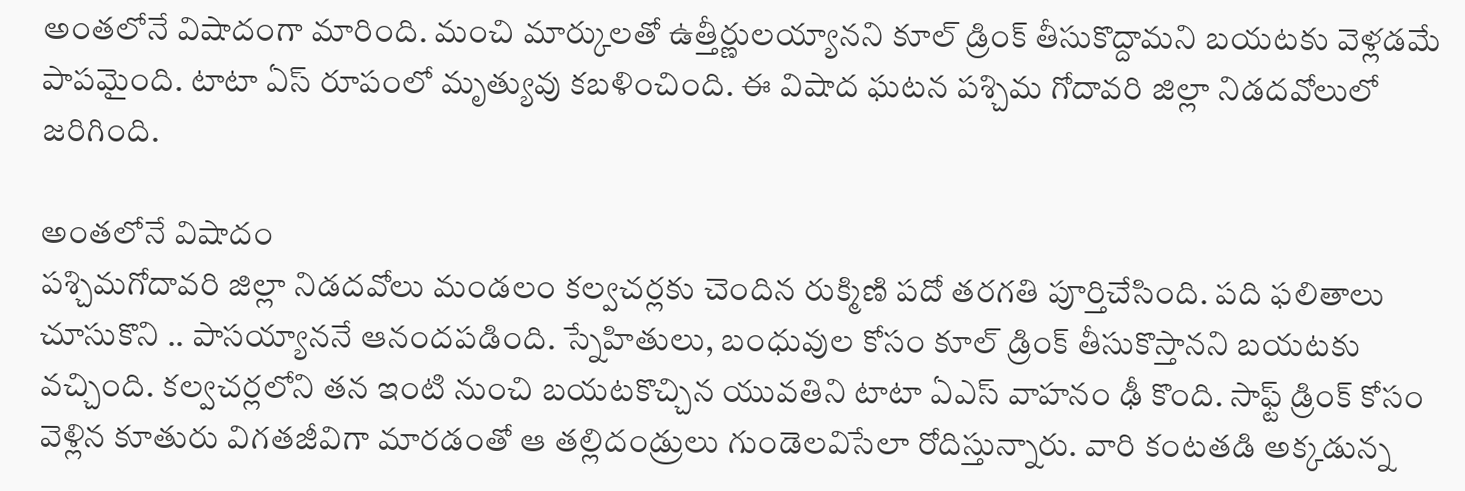అంతలోనే విషాదంగా మారింది. మంచి మార్కులతో ఉత్తీర్ణులయ్యానని కూల్ డ్రింక్ తీసుకొద్దామని బయటకు వెళ్లడమే పాపమైంది. టాటా ఏస్ రూపంలో మృత్యువు కబళించింది. ఈ విషాద ఘటన పశ్చిమ గోదావరి జిల్లా నిడదవోలులో జరిగింది.

అంతలోనే విషాదం
పశ్చిమగోదావరి జిల్లా నిడదవోలు మండలం కల్వచర్లకు చెందిన రుక్మిణి పదో తరగతి పూర్తిచేసింది. పది ఫలితాలు చూసుకొని .. పాసయ్యాననే ఆనందపడింది. స్నేహితులు, బంధువుల కోసం కూల్ డ్రింక్ తీసుకొస్తానని బయటకు వచ్చింది. కల్వచర్లలోని తన ఇంటి నుంచి బయటకొచ్చిన యువతిని టాటా ఏఎస్ వాహనం ఢీ కొంది. సాఫ్ట్ డ్రింక్ కోసం వెళ్లిన కూతురు విగతజీవిగా మారడంతో ఆ తల్లిదండ్రులు గుండెలవిసేలా రోదిస్తున్నారు. వారి కంటతడి అక్కడున్న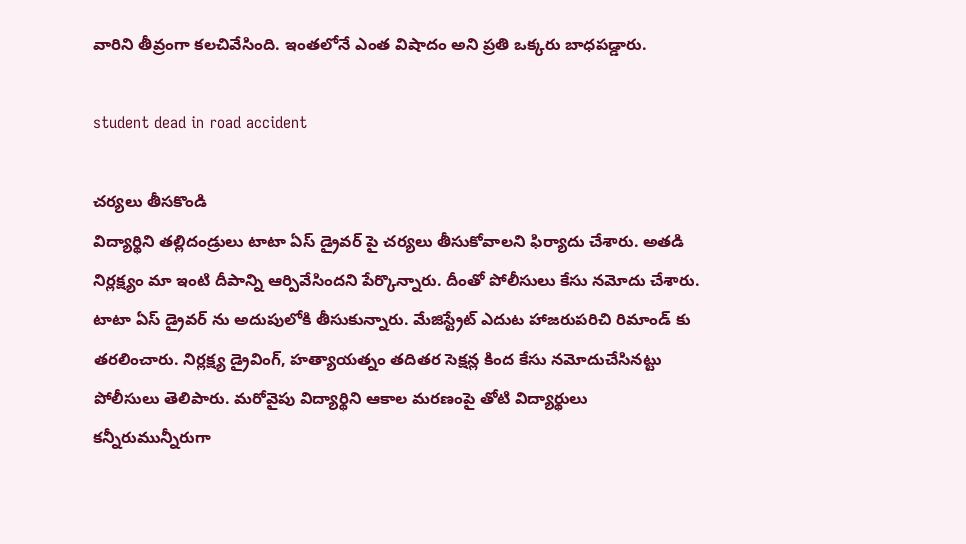వారిని తీవ్రంగా కలచివేసింది. ఇంతలోనే ఎంత విషాదం అని ప్రతి ఒక్కరు బాధపడ్డారు.

student dead in road accident

చర్యలు తీసకొండి
విద్యార్థిని తల్లిదండ్రులు టాటా ఏస్ డ్రైవర్ పై చర్యలు తీసుకోవాలని ఫిర్యాదు చేశారు. అతడి నిర్లక్ష్యం మా ఇంటి దీపాన్ని ఆర్పివేసిందని పేర్కొన్నారు. దీంతో పోలీసులు కేసు నమోదు చేశారు. టాటా ఏస్ డ్రైవర్ ను అదుపులోకి తీసుకున్నారు. మేజిస్ట్రేట్ ఎదుట హాజరుపరిచి రిమాండ్ కు తరలించారు. నిర్లక్ష్య డ్రైవింగ్, హత్యాయత్నం తదితర సెక్షన్ల కింద కేసు నమోదుచేసినట్టు పోలీసులు తెలిపారు. మరోవైపు విద్యార్థిని ఆకాల మరణంపై తోటి విద్యార్థులు కన్నీరుమున్నీరుగా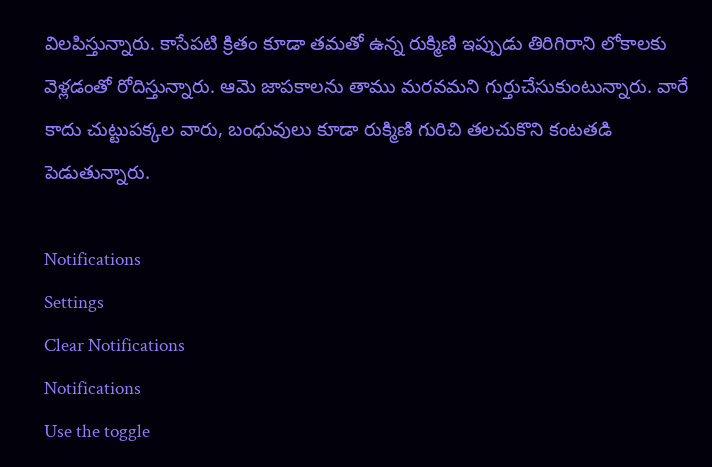విలపిస్తున్నారు. కాసేపటి క్రితం కూడా తమతో ఉన్న రుక్మిణి ఇప్పుడు తిరిగిరాని లోకాలకు వెళ్లడంతో రోదిస్తున్నారు. ఆమె జాపకాలను తాము మరవమని గుర్తుచేసుకుంటున్నారు. వారే కాదు చుట్టుపక్కల వారు, బంధువులు కూడా రుక్మిణి గురిచి తలచుకొని కంటతడి పెడుతున్నారు.

Notifications
Settings
Clear Notifications
Notifications
Use the toggle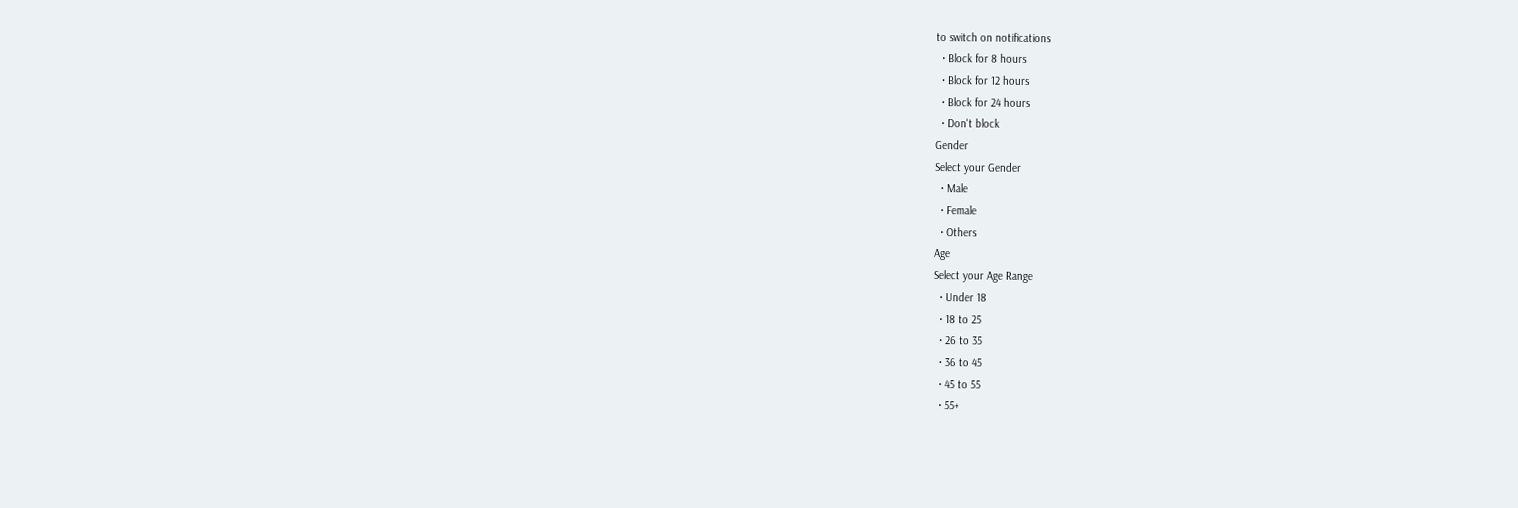to switch on notifications
  • Block for 8 hours
  • Block for 12 hours
  • Block for 24 hours
  • Don't block
Gender
Select your Gender
  • Male
  • Female
  • Others
Age
Select your Age Range
  • Under 18
  • 18 to 25
  • 26 to 35
  • 36 to 45
  • 45 to 55
  • 55+